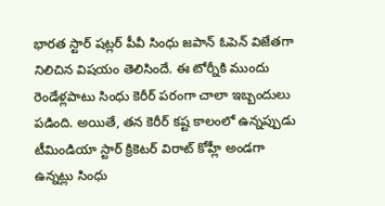భారత స్టార్ షట్లర్ పీవీ సింధు జపాన్ ఓపెన్ విజేతగా నిలిచిన విషయం తెలిసిందే. ఈ టోర్నీకి ముందు రెండేళ్లపాటు సింధు కెరీర్ పరంగా చాలా ఇబ్బందులు పడింది. అయితే, తన కెరీర్ కష్ట కాలంలో ఉన్నప్పుడు టీమిండియా స్టార్ క్రికెటర్ విరాట్ కోహ్లీ అండగా ఉన్నట్లు సింధు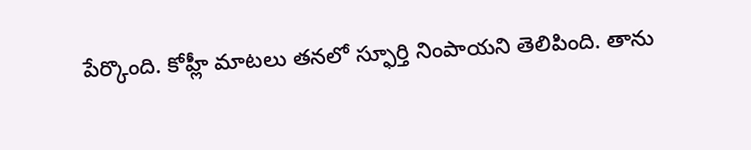పేర్కొంది. కోహ్లీ మాటలు తనలో స్ఫూర్తి నింపాయని తెలిపింది. తాను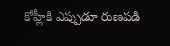కోహ్లీకి ఎప్పుడూ రుణపడి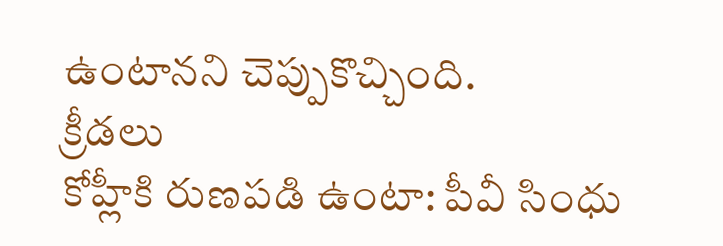ఉంటానని చెప్పుకొచ్చింది.
క్రీడలు
కోహ్లీకి రుణపడి ఉంటా: పీవీ సింధు